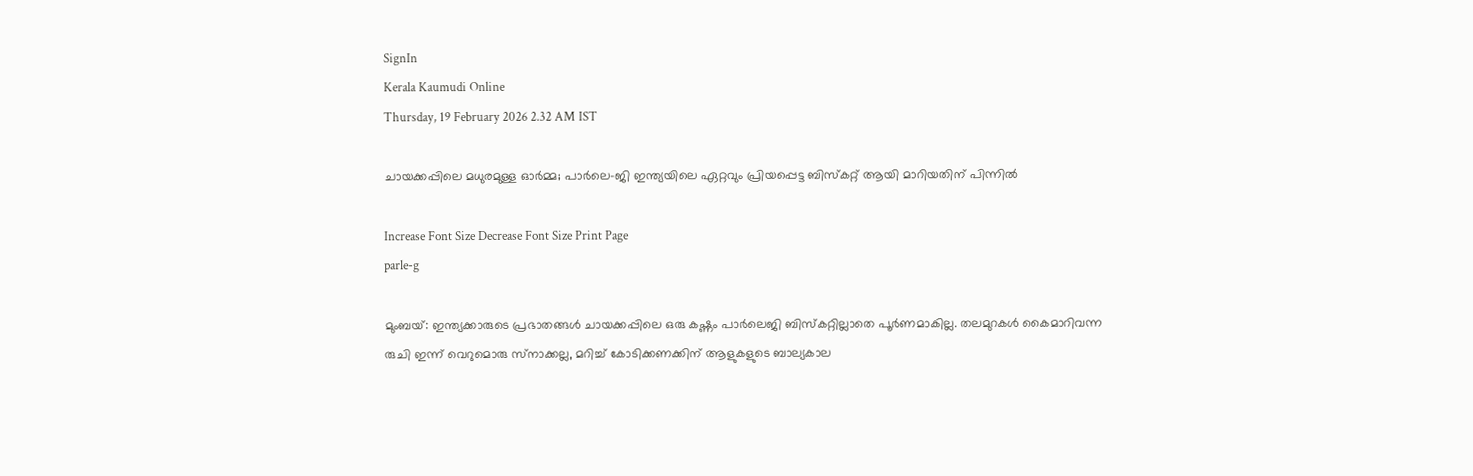SignIn
Kerala Kaumudi Online
Thursday, 19 February 2026 2.32 AM IST

ചായക്കപ്പിലെ മധുരമുള്ള ഓർമ്മ; പാർലെ-ജി ഇന്ത്യയിലെ ഏറ്റവും പ്രിയപ്പെട്ട ബിസ്കറ്റ് ആയി മാറിയതിന് പിന്നിൽ

Increase Font Size Decrease Font Size Print Page
parle-g

മുംബയ്: ഇന്ത്യക്കാരുടെ പ്രഭാതങ്ങൾ ചായക്കപ്പിലെ ഒരു കഷ്ണം പാർലെജി ബിസ്‌കറ്റില്ലാതെ പൂർണമാകില്ല. തലമുറകൾ കൈമാറിവന്ന രുചി ഇന്ന് വെറുമൊരു സ്‌‌നാക്കല്ല, മറിച്ച് കോടിക്കണക്കിന് ആളുകളുടെ ബാല്യകാല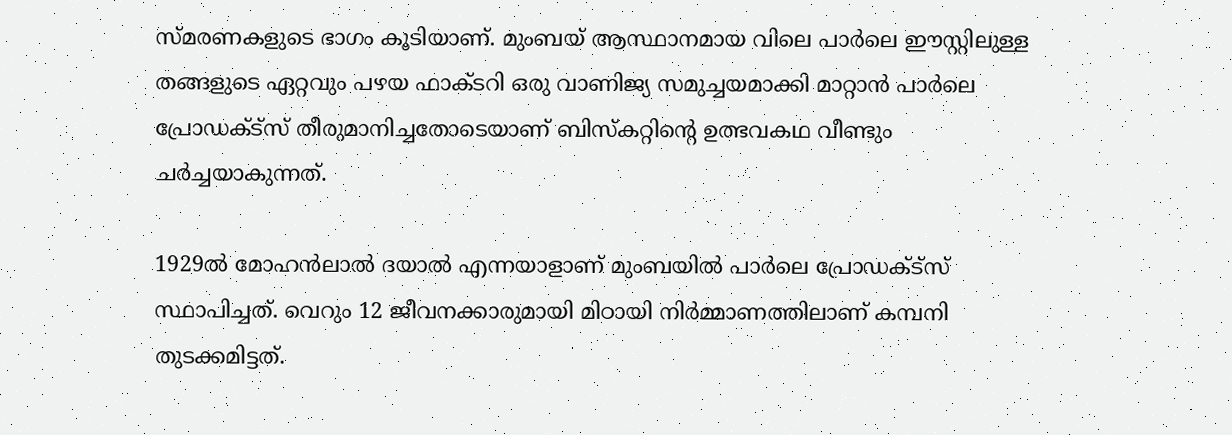സ്മരണകളുടെ ഭാഗം കൂടിയാണ്. മുംബയ് ആസ്ഥാനമായ വിലെ പാർലെ ഈസ്റ്റിലുള്ള തങ്ങളുടെ ഏറ്റവും പഴയ ഫാക്ടറി ഒരു വാണിജ്യ സമുച്ചയമാക്കി മാറ്റാൻ പാർലെ പ്രോഡക്ട്സ് തീരുമാനിച്ചതോടെയാണ് ബിസ്‌കറ്റിന്റെ ഉത്ഭവകഥ വീണ്ടും ചർച്ചയാകുന്നത്.

1929ൽ മോഹൻലാൽ ദയാൽ എന്നയാളാണ് മുംബയിൽ പാർലെ പ്രോഡക്ട്സ് സ്ഥാപിച്ചത്. വെറും 12 ജീവനക്കാരുമായി മിഠായി നിർമ്മാണത്തിലാണ് കമ്പനി തുടക്കമിട്ടത്.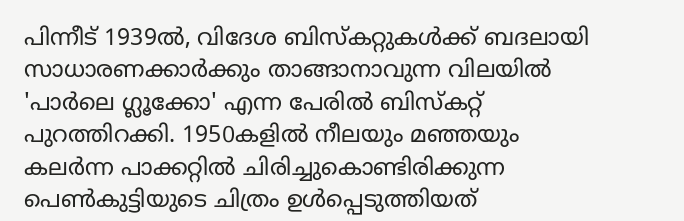പിന്നീട് 1939ൽ, വിദേശ ബിസ്‌കറ്റുകൾക്ക് ബദലായി സാധാരണക്കാർക്കും താങ്ങാനാവുന്ന വിലയിൽ 'പാർലെ ഗ്ലൂക്കോ' എന്ന പേരിൽ ബിസ്‌കറ്റ് പുറത്തിറക്കി. 1950കളിൽ നീലയും മഞ്ഞയും കലർന്ന പാക്കറ്റിൽ ചിരിച്ചുകൊണ്ടിരിക്കുന്ന പെൺകുട്ടിയുടെ ചിത്രം ഉൾപ്പെടുത്തിയത്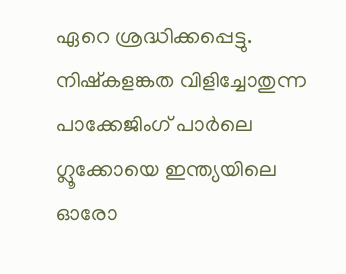ഏറെ ശ്രദ്ധിക്കപ്പെട്ടു. നിഷ്‌കളങ്കത വിളിച്ചോതുന്ന പാക്കേജിംഗ് പാർലെ ഗ്ലൂക്കോയെ ഇന്ത്യയിലെ ഓരോ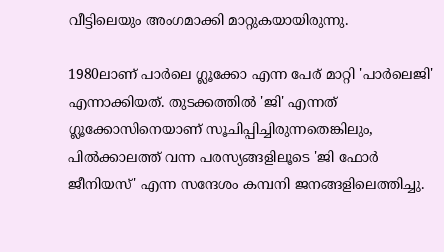വീട്ടിലെയും അംഗമാക്കി മാറ്റുകയായിരുന്നു.

1980ലാണ് പാർലെ ഗ്ലൂക്കോ എന്ന പേര് മാറ്റി 'പാർലെജി' എന്നാക്കിയത്. തുടക്കത്തിൽ 'ജി' എന്നത് ഗ്ലൂക്കോസിനെയാണ് സൂചിപ്പിച്ചിരുന്നതെങ്കിലും, പിൽക്കാലത്ത് വന്ന പരസ്യങ്ങളിലൂടെ 'ജി ഫോർ ജീനിയസ്' എന്ന സന്ദേശം കമ്പനി ജനങ്ങളിലെത്തിച്ചു.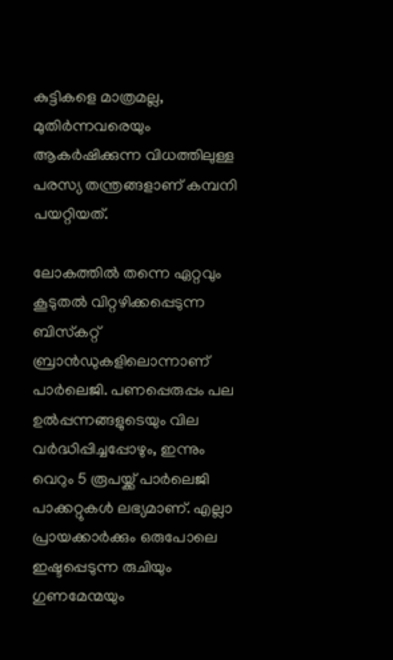കുട്ടികളെ മാത്രമല്ല, മുതിർന്നവരെയും ആകർഷിക്കുന്ന വിധത്തിലുള്ള പരസ്യ തന്ത്രങ്ങളാണ് കമ്പനി പയറ്റിയത്.

ലോകത്തിൽ തന്നെ ഏറ്റവും കൂടുതൽ വിറ്റഴിക്കപ്പെടുന്ന ബിസ്‌കറ്റ് ബ്രാൻഡുകളിലൊന്നാണ് പാർലെജി. പണപ്പെരുപ്പം പല ഉൽപ്പന്നങ്ങളുടെയും വില വർദ്ധിപ്പിച്ചപ്പോഴും, ഇന്നും വെറും 5 രൂപയ്ക്ക് പാർലെജി പാക്കറ്റുകൾ ലഭ്യമാണ്. എല്ലാ പ്രായക്കാർക്കും ഒരുപോലെ ഇഷ്ടപ്പെടുന്ന രുചിയും ഗുണമേന്മയും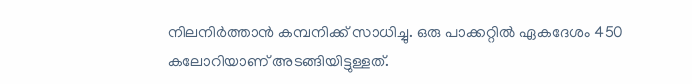നിലനിർത്താൻ കമ്പനിക്ക് സാധിച്ചു. ഒരു പാക്കറ്റിൽ ഏകദേശം 450 കലോറിയാണ് അടങ്ങിയിട്ടുള്ളത്.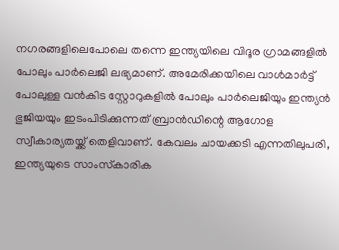നഗരങ്ങളിലെപോലെ തന്നെ ഇന്ത്യയിലെ വിദൂര ഗ്രാമങ്ങളിൽ പോലും പാർലെജി ലഭ്യമാണ്. അമേരിക്കയിലെ വാൾമാർട്ട് പോലുള്ള വൻകിട സ്റ്റോറുകളിൽ പോലും പാർലെജിയും ഇന്ത്യൻ ഭുജിയയും ഇടംപിടിക്കുന്നത് ബ്രാൻഡിന്റെ ആഗോള സ്വീകാര്യതയ്ക്ക് തെളിവാണ്. കേവലം ചായക്കടി എന്നതിലുപരി, ഇന്ത്യയുടെ സാംസ്‌കാരിക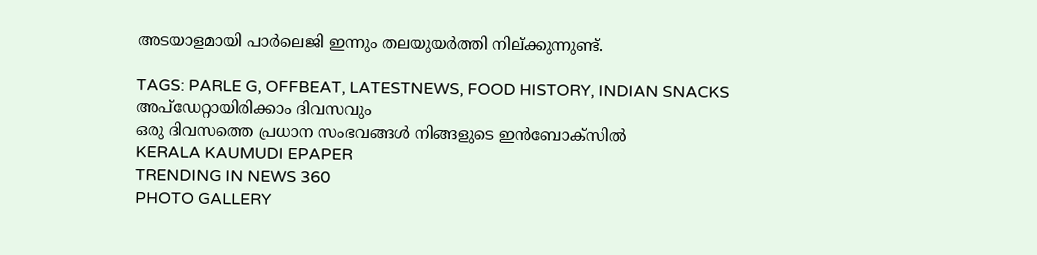അടയാളമായി പാർലെജി ഇന്നും തലയുയർത്തി നില്ക്കുന്നുണ്ട്.

TAGS: PARLE G, OFFBEAT, LATESTNEWS, FOOD HISTORY, INDIAN SNACKS
അപ്ഡേറ്റായിരിക്കാം ദിവസവും
ഒരു ദിവസത്തെ പ്രധാന സംഭവങ്ങൾ നിങ്ങളുടെ ഇൻബോക്സിൽ
KERALA KAUMUDI EPAPER
TRENDING IN NEWS 360
PHOTO GALLERY